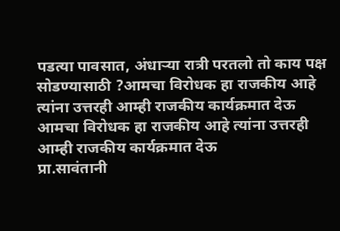पडत्या पावसात, अंधाऱ्या रात्री परतलो तो काय पक्ष सोडण्यासाठी ?आमचा विरोधक हा राजकीय आहे त्यांना उत्तरही आम्ही राजकीय कार्यक्रमात देऊ
आमचा विरोधक हा राजकीय आहे त्यांना उत्तरही आम्ही राजकीय कार्यक्रमात देऊ
प्रा.सावंतानी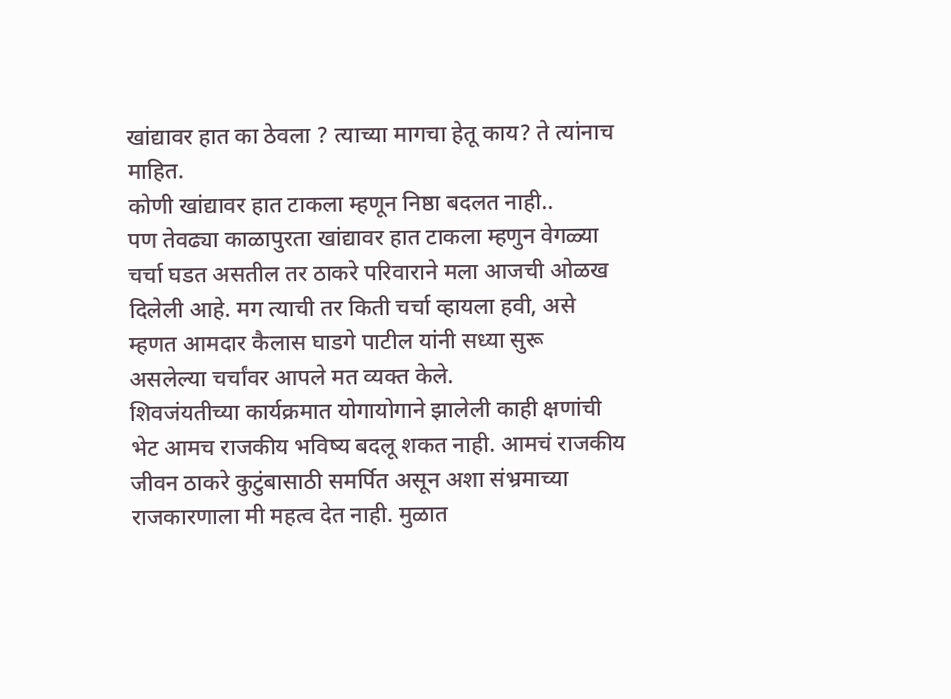खांद्यावर हात का ठेवला ? त्याच्या मागचा हेतू काय? ते त्यांनाच माहित.
कोणी खांद्यावर हात टाकला म्हणून निष्ठा बदलत नाही..
पण तेवढ्या काळापुरता खांद्यावर हात टाकला म्हणुन वेगळ्या चर्चा घडत असतील तर ठाकरे परिवाराने मला आजची ओळख दिलेली आहे. मग त्याची तर किती चर्चा व्हायला हवी, असे म्हणत आमदार कैलास घाडगे पाटील यांनी सध्या सुरू असलेल्या चर्चांवर आपले मत व्यक्त केले.
शिवजंयतीच्या कार्यक्रमात योगायोगाने झालेली काही क्षणांची भेट आमच राजकीय भविष्य बदलू शकत नाही. आमचं राजकीय जीवन ठाकरे कुटुंबासाठी समर्पित असून अशा संभ्रमाच्या राजकारणाला मी महत्व देत नाही. मुळात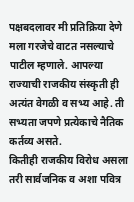पक्षबदलावर मी प्रतिक्रिया देणे मला गरजेचे वाटत नसल्याचे पाटील म्हणाले. आपल्या राज्याची राजकीय संस्कृती ही अत्यंत वेगळी व सभ्य आहे. ती सभ्यता जपणे प्रत्येकाचे नैतिक कर्तव्य असते.
कितीही राजकीय विरोध असला तरी सार्वजनिक व अशा पवित्र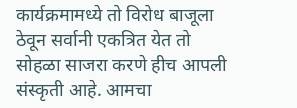कार्यक्रमामध्ये तो विरोध बाजूला ठेवून सर्वानी एकत्रित येत तो सोहळा साजरा करणे हीच आपली संस्कृती आहे. आमचा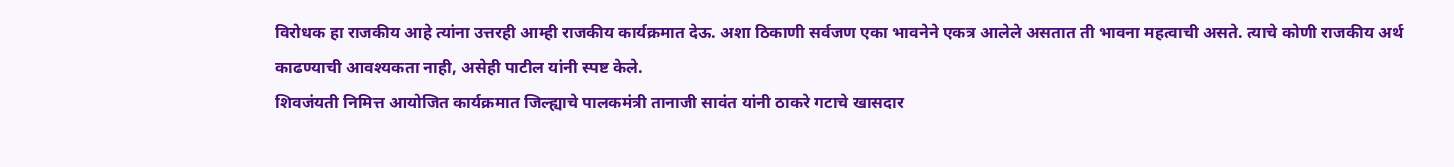विरोधक हा राजकीय आहे त्यांना उत्तरही आम्ही राजकीय कार्यक्रमात देऊ. अशा ठिकाणी सर्वजण एका भावनेने एकत्र आलेले असतात ती भावना महत्वाची असते. त्याचे कोणी राजकीय अर्थ काढण्याची आवश्यकता नाही, असेही पाटील यांनी स्पष्ट केले.
शिवजंयती निमित्त आयोजित कार्यक्रमात जिल्ह्याचे पालकमंत्री तानाजी सावंत यांनी ठाकरे गटाचे खासदार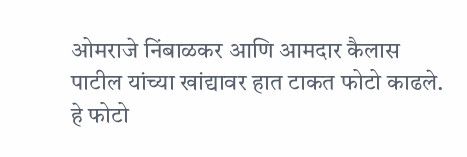ओमराजे निंबाळकर आणि आमदार कैलास पाटील यांच्या खांद्यावर हात टाकत फोटो काढले. हे फोटो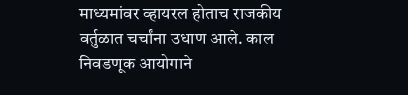माध्यमांवर व्हायरल होताच राजकीय वर्तुळात चर्चांना उधाण आले. काल निवडणूक आयोगाने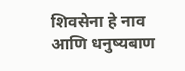शिवसेना हे नाव आणि धनुष्यबाण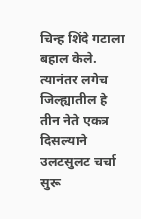चिन्ह शिंदे गटाला बहाल केले. त्यानंतर लगेच जिल्ह्यातील हे तीन नेते एकत्र दिसल्याने उलटसुलट चर्चा सुरू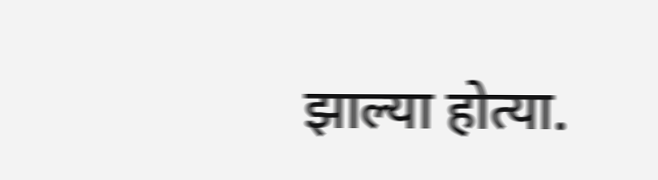झाल्या होत्या.